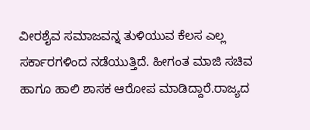ವೀರಶೈವ ಸಮಾಜವನ್ನ ತುಳಿಯುವ ಕೆಲಸ ಎಲ್ಲ ಸರ್ಕಾರಗಳಿಂದ ನಡೆಯುತ್ತಿದೆ. ಹೀಗಂತ ಮಾಜಿ ಸಚಿವ ಹಾಗೂ ಹಾಲಿ ಶಾಸಕ ಆರೋಪ ಮಾಡಿದ್ದಾರೆ.ರಾಜ್ಯದ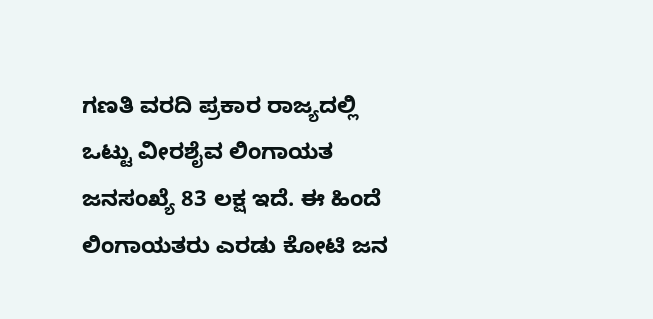ಗಣತಿ ವರದಿ ಪ್ರಕಾರ ರಾಜ್ಯದಲ್ಲಿ ಒಟ್ಟು ವೀರಶೈವ ಲಿಂಗಾಯತ ಜನಸಂಖ್ಯೆ 83 ಲಕ್ಷ ಇದೆ. ಈ ಹಿಂದೆ ಲಿಂಗಾಯತರು ಎರಡು ಕೋಟಿ ಜನ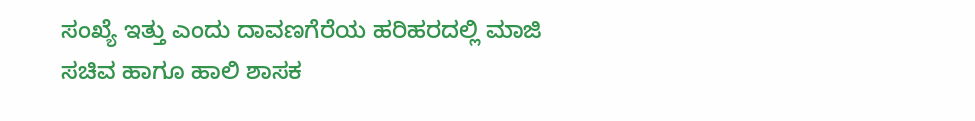ಸಂಖ್ಯೆ ಇತ್ತು ಎಂದು ದಾವಣಗೆರೆಯ ಹರಿಹರದಲ್ಲಿ ಮಾಜಿ ಸಚಿವ ಹಾಗೂ ಹಾಲಿ ಶಾಸಕ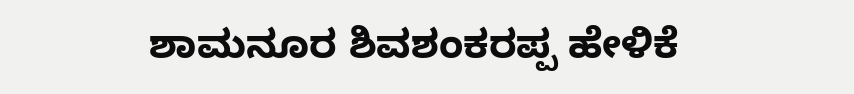ಶಾಮನೂರ ಶಿವಶಂಕರಪ್ಪ ಹೇಳಿಕೆ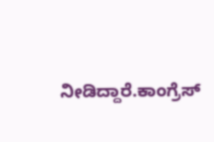ನೀಡಿದ್ದಾರೆ.ಕಾಂಗ್ರೆಸ್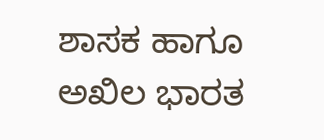ಶಾಸಕ ಹಾಗೂ ಅಖಿಲ ಭಾರತ